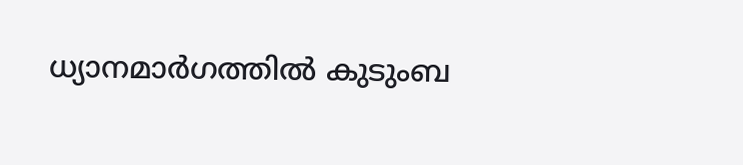ധ്യാനമാര്‍ഗത്തില്‍ കുടുംബ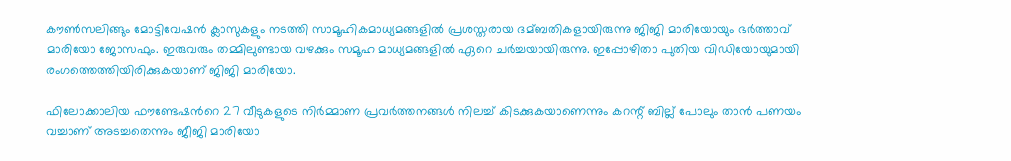കൗണ്‍സലിങ്ങും മോട്ടിവേഷന്‍ ക്ലാസുകളും നടത്തി സാമൂഹികമാധ്യമങ്ങളില്‍ പ്രശസ്തരായ ദമ്ബതികളായിരുന്നു ജിജി മാരിയോയും ഭർത്താവ് മാരിയോ ജോസഫും. ഇരുവരും തമ്മിലുണ്ടായ വഴക്കും സമൂഹ മാധ്യമങ്ങളില്‍ ഏറെ ചര്‍ച്ചയായിരുന്നു. ഇപ്പോഴിതാ പുതിയ വിഡിയോയുമായി രംഗത്തെത്തിയിരിക്കുകയാണ് ജിജി മാരിയോ.

ഫിലോക്കാലിയ ഫൗണ്ടേഷന്‍റെ 27 വീടുകളുടെ നിർമ്മാണ പ്രവർത്തനങ്ങള്‍ നിലച്ച്‌ കിടക്കുകയാണെന്നും കറന്റ് ബില്ല് പോലും താന്‍ പണയം വച്ചാണ് അടച്ചതെന്നും ജീജി മാരിയോ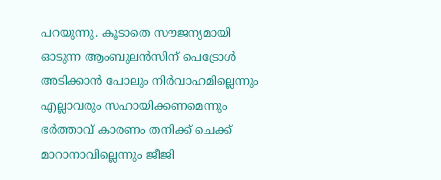പറയുന്നു. കൂടാതെ സൗജന്യമായി ഓടുന്ന ആംബുലന്‍സിന് പെട്രോള്‍ അടിക്കാന്‍ പോലും നിര്‍വാഹമില്ലെന്നും എല്ലാവരും സഹായിക്കണമെന്നും ഭര്‍ത്താവ് കാരണം തനിക്ക് ചെക്ക് മാറാനാവില്ലെന്നും ജീജി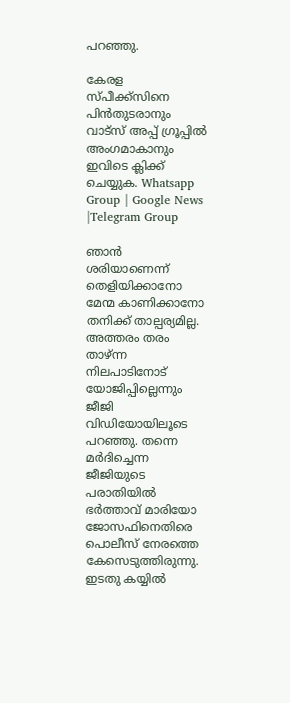പറഞ്ഞു.

കേരള സ്പീക്ക്സിനെ പിൻതുടരാനും വാട്സ് അപ്പ് ഗ്രൂപ്പിൽ അംഗമാകാനും ഇവിടെ ക്ലിക്ക് ചെയ്യുക. Whatsapp Group | Google News |Telegram Group

ഞാൻ ശരിയാണെന്ന് തെളിയിക്കാനോ മേന്മ കാണിക്കാനോ തനിക്ക് താല്പര്യമില്ല. അത്തരം തരം താഴ്ന്ന നിലപാടിനോട് യോജിപ്പില്ലെന്നും ജീജി വിഡിയോയിലൂടെ പറഞ്ഞു. തന്നെ മർദിച്ചെന്ന ജീജിയുടെ പരാതിയില്‍ ഭർത്താവ് മാരിയോ ജോസഫിനെതിരെ പൊലീസ് നേരത്തെ കേസെടുത്തിരുന്നു. ഇടതു കയ്യില്‍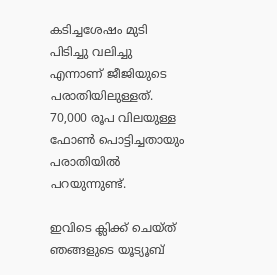കടിച്ചശേഷം മുടി പിടിച്ചു വലിച്ചു എന്നാണ് ജീജിയുടെ പരാതിയിലുള്ളത്. 70,000 രൂപ വിലയുള്ള ഫോണ്‍ പൊട്ടിച്ചതായും പരാതിയില്‍ പറയുന്നുണ്ട്.

ഇവിടെ ക്ലിക്ക് ചെയ്ത് ഞങ്ങളുടെ യൂട്യൂബ്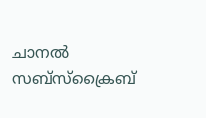ചാനൽ സബ്സ്ക്രൈബ്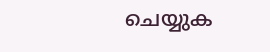ചെയ്യുക